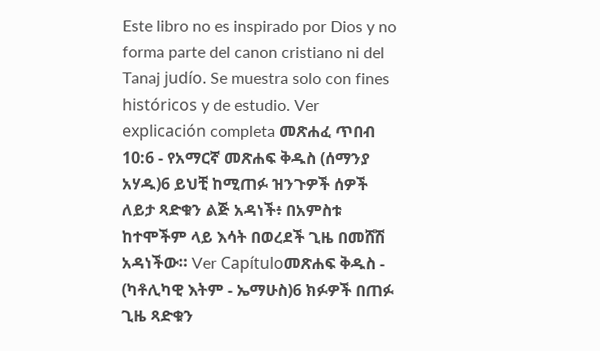Este libro no es inspirado por Dios y no forma parte del canon cristiano ni del Tanaj judío. Se muestra solo con fines históricos y de estudio. Ver explicación completa መጽሐፈ ጥበብ 10:6 - የአማርኛ መጽሐፍ ቅዱስ (ሰማንያ አሃዱ)6 ይህቺ ከሚጠፉ ዝንጉዎች ሰዎች ለይታ ጻድቁን ልጅ አዳነች፥ በአምስቱ ከተሞችም ላይ እሳት በወረደች ጊዜ በመሸሽ አዳነችው። Ver Capítuloመጽሐፍ ቅዱስ - (ካቶሊካዊ እትም - ኤማሁስ)6 ክፉዎች በጠፉ ጊዜ ጻድቁን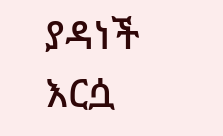ያዳነች እርሷ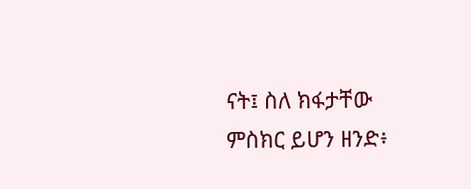ናት፤ ስለ ክፋታቸው ምስክር ይሆን ዘንድ፥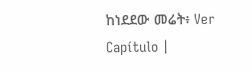ከነደደው መሬት፥ Ver Capítulo |